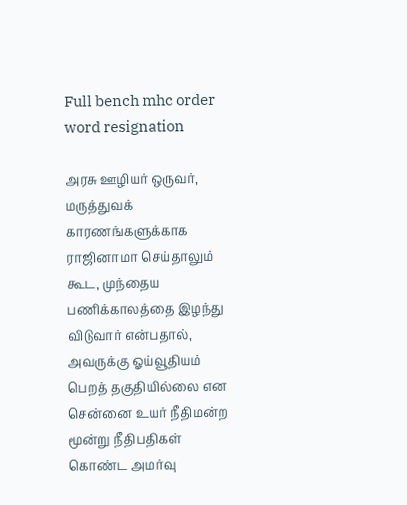Full bench mhc order word resignation

அரசு ஊழியர் ஒருவர், மருத்துவக் காரணங்களுக்காக ராஜினாமா செய்தாலும் கூட, முந்தைய பணிக்காலத்தை இழந்து விடுவார் என்பதால், அவருக்கு ஓய்வூதியம் பெறத் தகுதியில்லை என சென்னை உயர் நீதிமன்ற மூன்று நீதிபதிகள் கொண்ட அமர்வு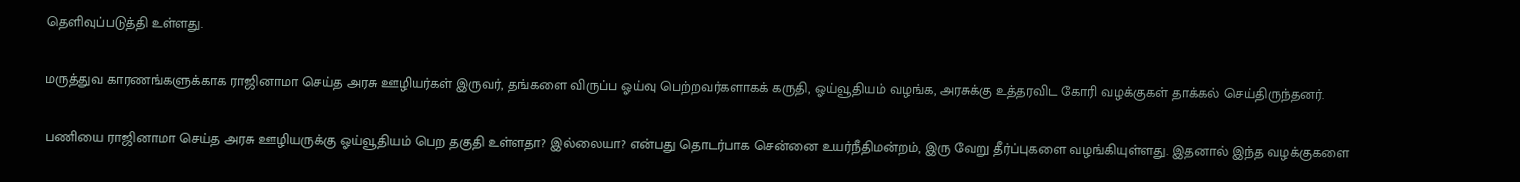தெளிவுப்படுத்தி உள்ளது.

மருத்துவ காரணங்களுக்காக ராஜினாமா செய்த அரசு ஊழியர்கள் இருவர், தங்களை விருப்ப ஓய்வு பெற்றவர்களாகக் கருதி, ஓய்வூதியம் வழங்க, அரசுக்கு உத்தரவிட கோரி வழக்குகள் தாக்கல் செய்திருந்தனர்.

பணியை ராஜினாமா செய்த அரசு ஊழியருக்கு ஓய்வூதியம் பெற தகுதி உள்ளதா? இல்லையா? என்பது தொடர்பாக சென்னை உயர்நீதிமன்றம், இரு வேறு தீர்ப்புகளை வழங்கியுள்ளது. இதனால் இந்த வழக்குகளை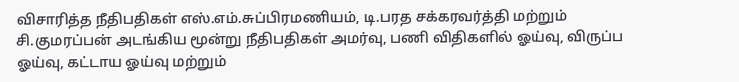விசாரித்த நீதிபதிகள் எஸ்.எம்.சுப்பிரமணியம், டி.பரத சக்கரவர்த்தி மற்றும் சி.குமரப்பன் அடங்கிய மூன்று நீதிபதிகள் அமர்வு, பணி விதிகளில் ஓய்வு, விருப்ப ஓய்வு, கட்டாய ஓய்வு மற்றும்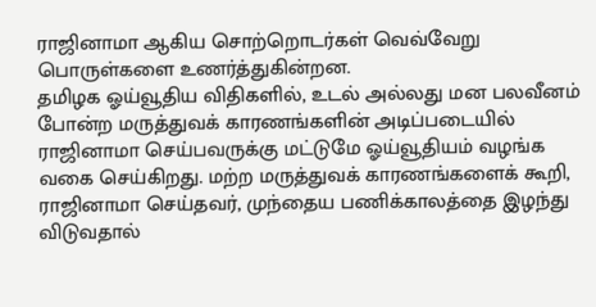ராஜினாமா ஆகிய சொற்றொடர்கள் வெவ்வேறு பொருள்களை உணர்த்துகின்றன.
தமிழக ஓய்வூதிய விதிகளில், உடல் அல்லது மன பலவீனம் போன்ற மருத்துவக் காரணங்களின் அடிப்படையில் ராஜினாமா செய்பவருக்கு மட்டுமே ஓய்வூதியம் வழங்க வகை செய்கிறது. மற்ற மருத்துவக் காரணங்களைக் கூறி, ராஜினாமா செய்தவர், முந்தைய பணிக்காலத்தை இழந்து விடுவதால்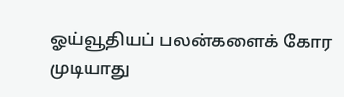ஓய்வூதியப் பலன்களைக் கோர முடியாது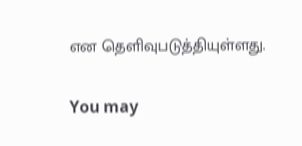என தெளிவுபடுத்தியுள்ளது.

You may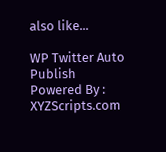also like...

WP Twitter Auto Publish Powered By : XYZScripts.com